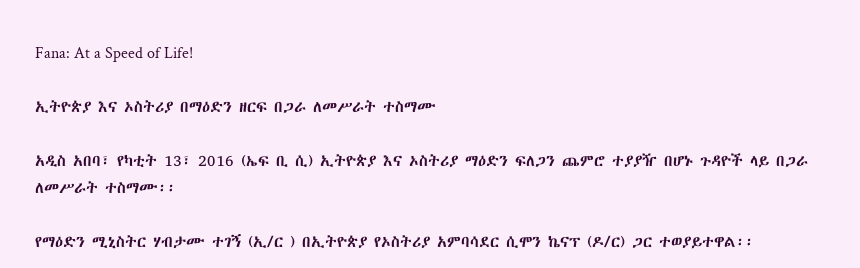Fana: At a Speed of Life!

ኢትዮጵያ እና ኦስትሪያ በማዕድን ዘርፍ በጋራ ለመሥራት ተስማሙ

አዲስ አበባ፣ የካቲት 13፣ 2016 (ኤፍ ቢ ሲ) ኢትዮጵያ እና ኦስትሪያ ማዕድን ፍለጋን ጨምሮ ተያያዥ በሆኑ ጉዳዮች ላይ በጋራ ለመሥራት ተስማሙ፡፡

የማዕድን ሚኒስትር ሃብታሙ ተገኝ (ኢ/ር ) በኢትዮጵያ የኦስትሪያ አምባሳደር ሲሞን ኬናፕ (ዶ/ር) ጋር ተወያይተዋል፡፡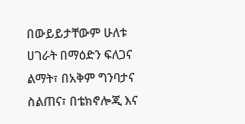በውይይታቸውም ሁለቱ ሀገራት በማዕድን ፍለጋና ልማት፣ በአቅም ግንባታና ስልጠና፣ በቴክኖሎጂ እና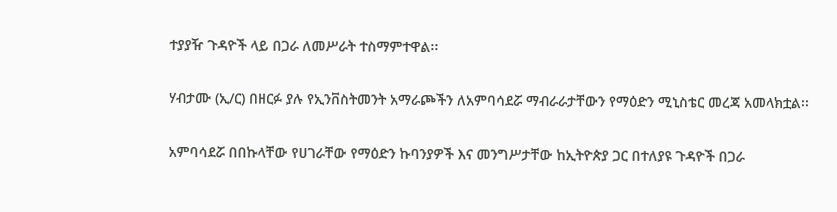ተያያዥ ጉዳዮች ላይ በጋራ ለመሥራት ተስማምተዋል፡፡

ሃብታሙ (ኢ/ር) በዘርፉ ያሉ የኢንቨስትመንት አማራጮችን ለአምባሳደሯ ማብራራታቸውን የማዕድን ሚኒስቴር መረጃ አመላክቷል፡፡

አምባሳደሯ በበኩላቸው የሀገራቸው የማዕድን ኩባንያዎች እና መንግሥታቸው ከኢትዮጵያ ጋር በተለያዩ ጉዳዮች በጋራ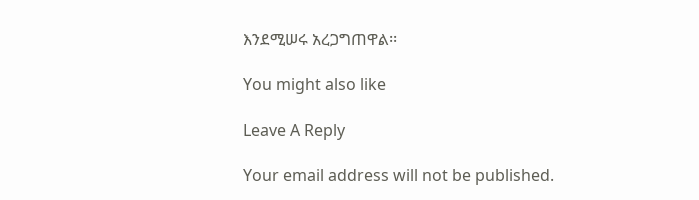እንደሚሠሩ አረጋግጠዋል፡፡

You might also like

Leave A Reply

Your email address will not be published.